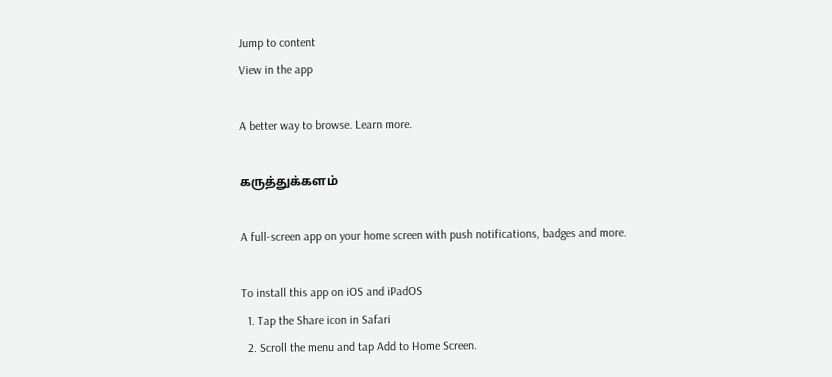Jump to content
View in the app

A better way to browse. Learn more.

கருத்துக்களம்

A full-screen app on your home screen with push notifications, badges and more.

To install this app on iOS and iPadOS
  1. Tap the Share icon in Safari
  2. Scroll the menu and tap Add to Home Screen.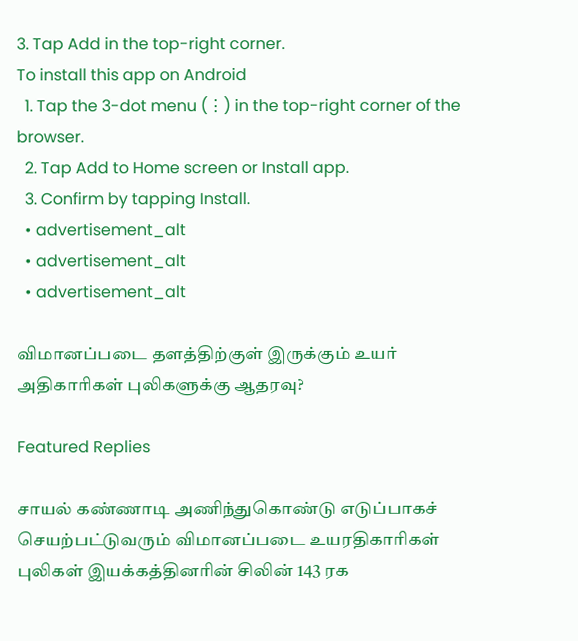3. Tap Add in the top-right corner.
To install this app on Android
  1. Tap the 3-dot menu (⋮) in the top-right corner of the browser.
  2. Tap Add to Home screen or Install app.
  3. Confirm by tapping Install.
  • advertisement_alt
  • advertisement_alt
  • advertisement_alt

விமானப்படை தளத்திற்குள் இருக்கும் உயர் அதிகாரிகள் புலிகளுக்கு ஆதரவு?

Featured Replies

சாயல் கண்ணாடி அணிந்துகொண்டு எடுப்பாகச் செயற்பட்டுவரும் விமானப்படை உயரதிகாரிகள் புலிகள் இயக்கத்தினரின் சிலின் 143 ரக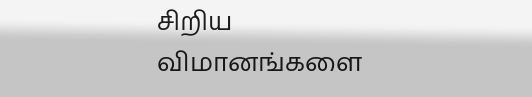சிறிய விமானங்களை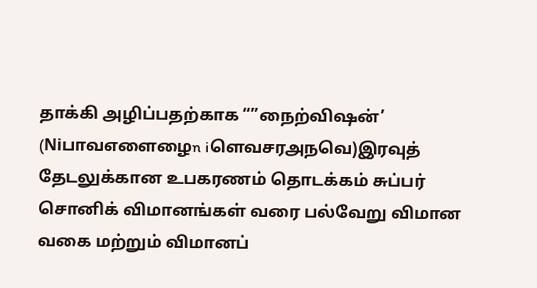தாக்கி அழிப்பதற்காக “”நைற்விஷன்’ (Niபாவஎளைழைn iளெவசரஅநவெ)இரவுத் தேடலுக்கான உபகரணம் தொடக்கம் சுப்பர் சொனிக் விமானங்கள் வரை பல்வேறு விமான வகை மற்றும் விமானப்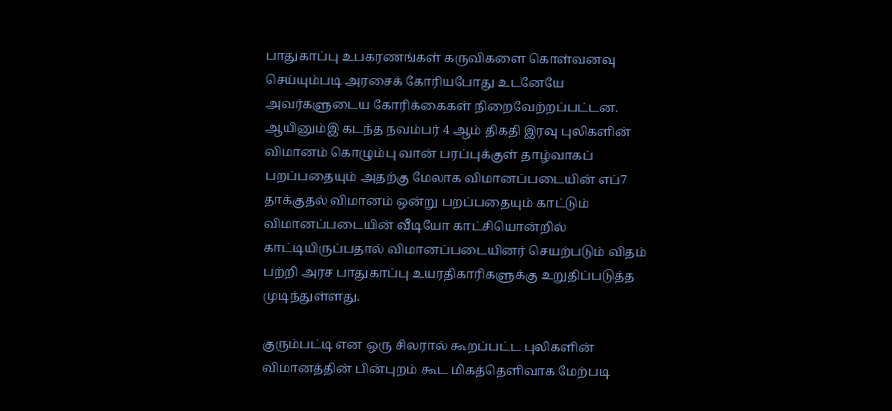பாதுகாப்பு உபகரணங்கள் கருவிகளை கொள்வனவு செய்யும்படி அரசைக் கோரியபோது உடனேயே அவர்களுடைய கோரிக்கைகள் நிறைவேற்றப்பட்டன. ஆயினும்இ கடந்த நவம்பர் 4 ஆம் திகதி இரவு புலிகளின் விமானம் கொழும்பு வான் பரப்புக்குள் தாழ்வாகப் பறப்பதையும் அதற்கு மேலாக விமானப்படையின் எப்7 தாக்குதல் விமானம் ஒன்று பறப்பதையும் காட்டும் விமானப்படையின் வீடியோ காட்சியொன்றில் காட்டியிருப்பதால் விமானப்படையினர் செயற்படும் விதம் பற்றி அரச பாதுகாப்பு உயரதிகாரிகளுக்கு உறுதிப்படுத்த முடிந்துள்ளது.

குரும்பட்டி என ஒரு சிலரால் கூறப்பட்ட புலிகளின் விமானத்தின் பின்புறம் கூட மிகத்தெளிவாக மேற்படி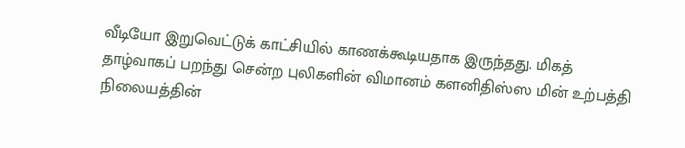வீடியோ இறுவெட்டுக் காட்சியில் காணக்கூடியதாக இருந்தது. மிகத் தாழ்வாகப் பறந்து சென்ற புலிகளின் விமானம் களனிதிஸ்ஸ மின் உற்பத்தி நிலையத்தின்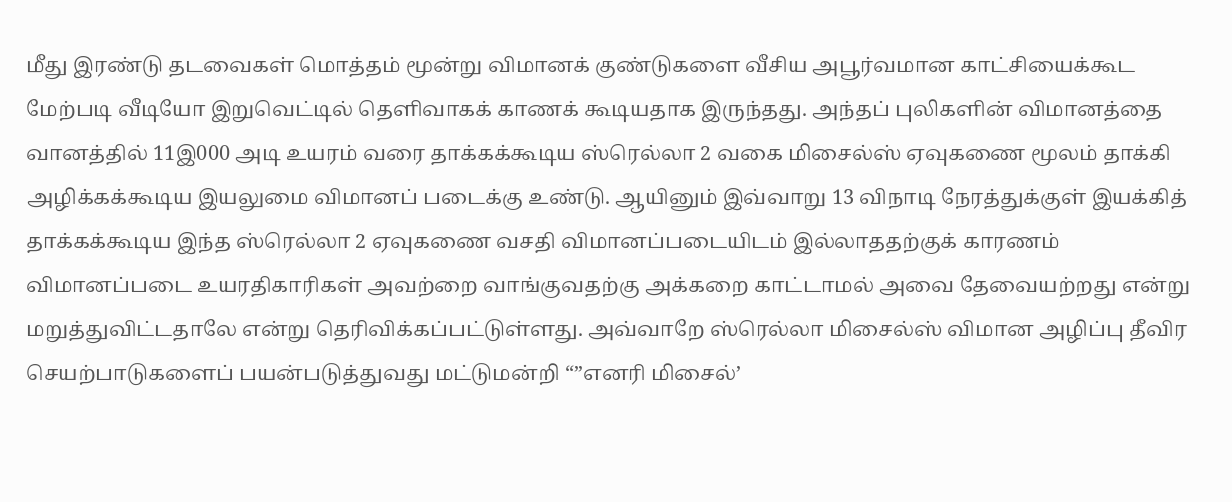மீது இரண்டு தடவைகள் மொத்தம் மூன்று விமானக் குண்டுகளை வீசிய அபூர்வமான காட்சியைக்கூட மேற்படி வீடியோ இறுவெட்டில் தெளிவாகக் காணக் கூடியதாக இருந்தது. அந்தப் புலிகளின் விமானத்தை வானத்தில் 11இ000 அடி உயரம் வரை தாக்கக்கூடிய ஸ்ரெல்லா 2 வகை மிசைல்ஸ் ஏவுகணை மூலம் தாக்கி அழிக்கக்கூடிய இயலுமை விமானப் படைக்கு உண்டு. ஆயினும் இவ்வாறு 13 விநாடி நேரத்துக்குள் இயக்கித் தாக்கக்கூடிய இந்த ஸ்ரெல்லா 2 ஏவுகணை வசதி விமானப்படையிடம் இல்லாததற்குக் காரணம் விமானப்படை உயரதிகாரிகள் அவற்றை வாங்குவதற்கு அக்கறை காட்டாமல் அவை தேவையற்றது என்று மறுத்துவிட்டதாலே என்று தெரிவிக்கப்பட்டுள்ளது. அவ்வாறே ஸ்ரெல்லா மிசைல்ஸ் விமான அழிப்பு தீவிர செயற்பாடுகளைப் பயன்படுத்துவது மட்டுமன்றி “”எனரி மிசைல்’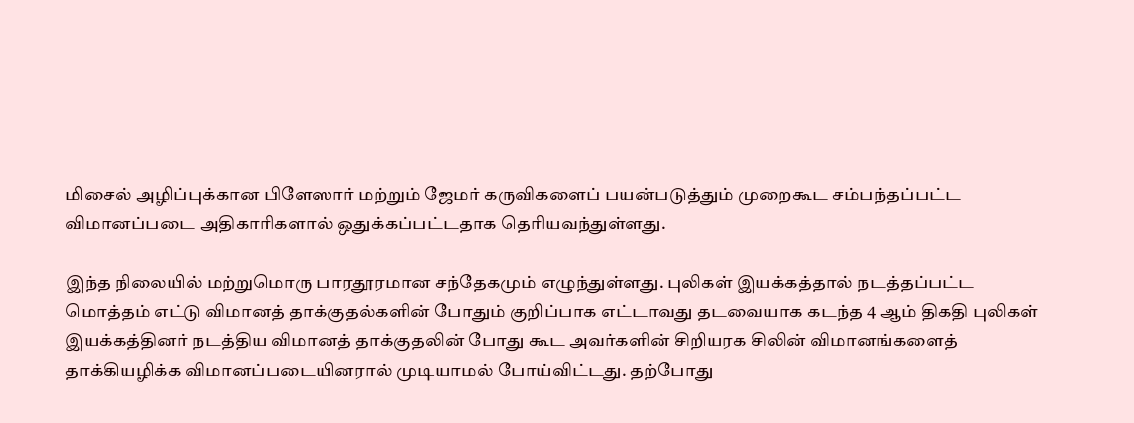மிசைல் அழிப்புக்கான பிளேஸார் மற்றும் ஜேமர் கருவிகளைப் பயன்படுத்தும் முறைகூட சம்பந்தப்பட்ட விமானப்படை அதிகாரிகளால் ஒதுக்கப்பட்டதாக தெரியவந்துள்ளது.

இந்த நிலையில் மற்றுமொரு பாரதூரமான சந்தேகமும் எழுந்துள்ளது. புலிகள் இயக்கத்தால் நடத்தப்பட்ட மொத்தம் எட்டு விமானத் தாக்குதல்களின் போதும் குறிப்பாக எட்டாவது தடவையாக கடந்த 4 ஆம் திகதி புலிகள் இயக்கத்தினர் நடத்திய விமானத் தாக்குதலின் போது கூட அவர்களின் சிறியரக சிலின் விமானங்களைத் தாக்கியழிக்க விமானப்படையினரால் முடியாமல் போய்விட்டது. தற்போது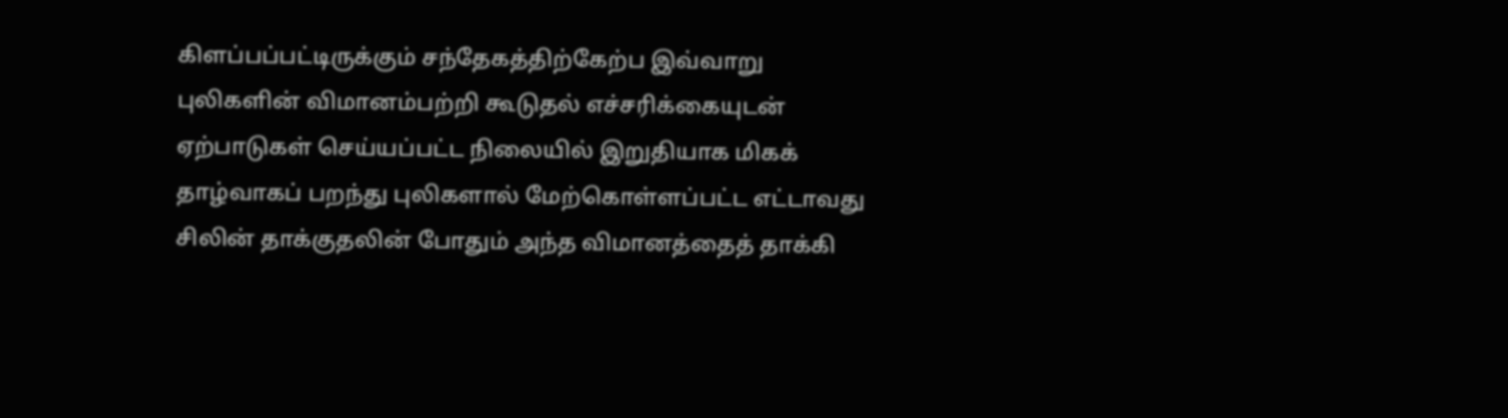கிளப்பப்பட்டிருக்கும் சந்தேகத்திற்கேற்ப இவ்வாறு புலிகளின் விமானம்பற்றி கூடுதல் எச்சரிக்கையுடன் ஏற்பாடுகள் செய்யப்பட்ட நிலையில் இறுதியாக மிகக் தாழ்வாகப் பறந்து புலிகளால் மேற்கொள்ளப்பட்ட எட்டாவது சிலின் தாக்குதலின் போதும் அந்த விமானத்தைத் தாக்கி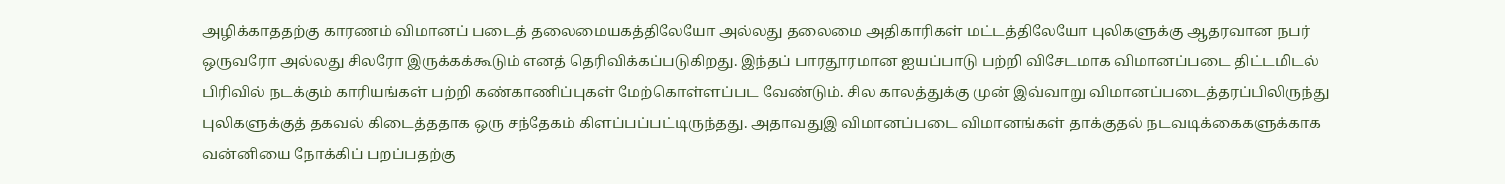அழிக்காததற்கு காரணம் விமானப் படைத் தலைமையகத்திலேயோ அல்லது தலைமை அதிகாரிகள் மட்டத்திலேயோ புலிகளுக்கு ஆதரவான நபர் ஒருவரோ அல்லது சிலரோ இருக்கக்கூடும் எனத் தெரிவிக்கப்படுகிறது. இந்தப் பாரதூரமான ஐயப்பாடு பற்றி விசேடமாக விமானப்படை திட்டமிடல் பிரிவில் நடக்கும் காரியங்கள் பற்றி கண்காணிப்புகள் மேற்கொள்ளப்பட வேண்டும். சில காலத்துக்கு முன் இவ்வாறு விமானப்படைத்தரப்பிலிருந்து புலிகளுக்குத் தகவல் கிடைத்ததாக ஒரு சந்தேகம் கிளப்பப்பட்டிருந்தது. அதாவதுஇ விமானப்படை விமானங்கள் தாக்குதல் நடவடிக்கைகளுக்காக வன்னியை நோக்கிப் பறப்பதற்கு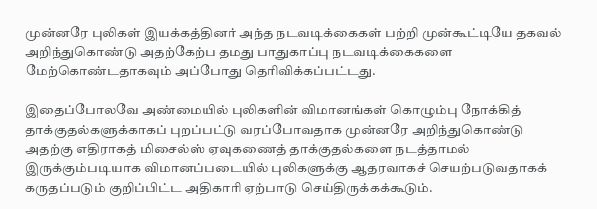முன்னரே புலிகள் இயக்கத்தினர் அந்த நடவடிக்கைகள் பற்றி முன்கூட்டியே தகவல் அறிந்துகொண்டு அதற்கேற்ப தமது பாதுகாப்பு நடவடிக்கைகளை மேற்கொண்டதாகவும் அப்போது தெரிவிக்கப்பட்டது.

இதைப்போலவே அண்மையில் புலிகளின் விமானங்கள் கொழும்பு நோக்கித் தாக்குதல்களுக்காகப் புறப்பட்டு வரப்போவதாக முன்னரே அறிந்துகொண்டு அதற்கு எதிராகத் மிசைல்ஸ் ஏவுகணைத் தாக்குதல்களை நடத்தாமல் இருக்கும்படியாக விமானப்படையில் புலிகளுக்கு ஆதரவாகச் செயற்படுவதாகக் கருதப்படும் குறிப்பிட்ட அதிகாரி ஏற்பாடு செய்திருக்கக்கூடும்.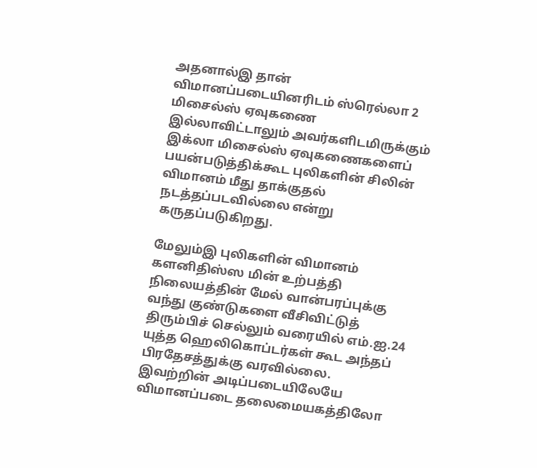அதனால்இ தான் விமானப்படையினரிடம் ஸ்ரெல்லா 2 மிசைல்ஸ் ஏவுகணை இல்லாவிட்டாலும் அவர்களிடமிருக்கும் இக்லா மிசைல்ஸ் ஏவுகணைகளைப் பயன்படுத்திக்கூட புலிகளின் சிலின் விமானம் மீது தாக்குதல் நடத்தப்படவில்லை என்று கருதப்படுகிறது.

மேலும்இ புலிகளின் விமானம் களனிதிஸ்ஸ மின் உற்பத்தி நிலையத்தின் மேல் வான்பரப்புக்கு வந்து குண்டுகளை வீசிவிட்டுத் திரும்பிச் செல்லும் வரையில் எம்.ஐ.24 யுத்த ஹெலிகொப்டர்கள் கூட அந்தப் பிரதேசத்துக்கு வரவில்லை. இவற்றின் அடிப்படையிலேயே விமானப்படை தலைமையகத்திலோ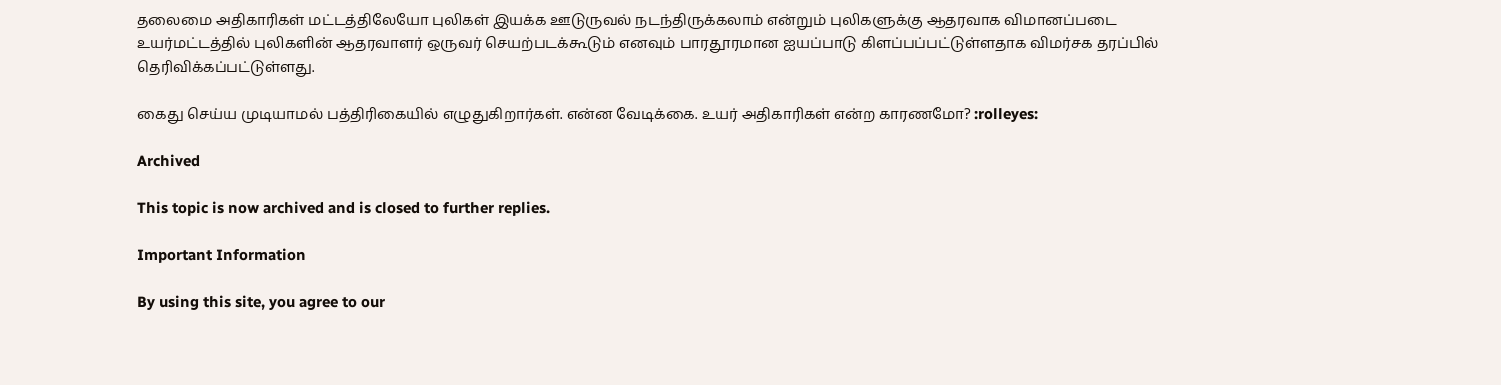தலைமை அதிகாரிகள் மட்டத்திலேயோ புலிகள் இயக்க ஊடுருவல் நடந்திருக்கலாம் என்றும் புலிகளுக்கு ஆதரவாக விமானப்படை உயர்மட்டத்தில் புலிகளின் ஆதரவாளர் ஒருவர் செயற்படக்கூடும் எனவும் பாரதூரமான ஐயப்பாடு கிளப்பப்பட்டுள்ளதாக விமர்சக தரப்பில் தெரிவிக்கப்பட்டுள்ளது.

கைது செய்ய முடியாமல் பத்திரிகையில் எழுதுகிறார்கள். என்ன வேடிக்கை. உயர் அதிகாரிகள் என்ற காரணமோ? :rolleyes:

Archived

This topic is now archived and is closed to further replies.

Important Information

By using this site, you agree to our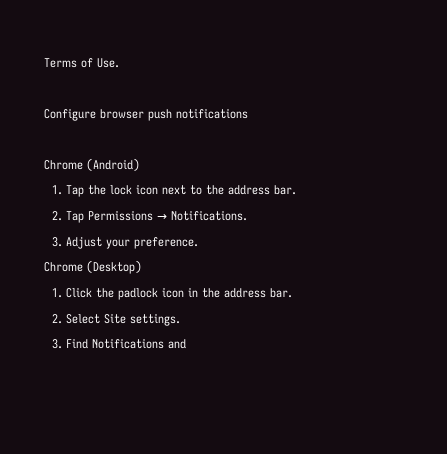Terms of Use.

Configure browser push notifications

Chrome (Android)
  1. Tap the lock icon next to the address bar.
  2. Tap Permissions → Notifications.
  3. Adjust your preference.
Chrome (Desktop)
  1. Click the padlock icon in the address bar.
  2. Select Site settings.
  3. Find Notifications and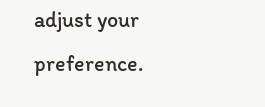adjust your preference.